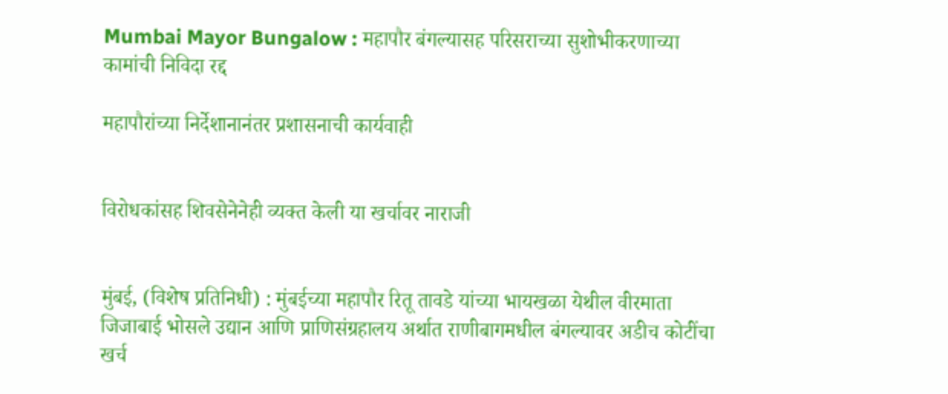Mumbai Mayor Bungalow : महापौर बंगल्यासह परिसराच्या सुशोभीकरणाच्या कामांची निविदा रद्द

महापौरांच्या निर्देशानानंतर प्रशासनाची कार्यवाही


विरोधकांसह शिवसेनेनेही व्यक्त केली या खर्चावर नाराजी


मुंबई, (विशेष प्रतिनिधी) : मुंबईच्या महापौर रितू तावडे यांच्या भायखळा येथील वीरमाता जिजाबाई भोसले उद्यान आणि प्राणिसंग्रहालय अर्थात राणीबागमधील बंगल्यावर अडीच कोटींचा खर्च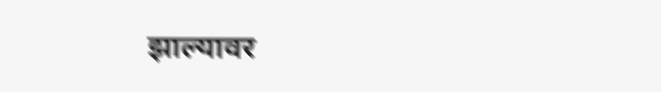झाल्यावर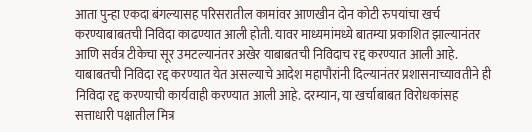आता पुन्हा एकदा बंगल्यासह परिसरातील कामांवर आणखीन दोन कोटी रुपयांचा खर्च करण्याबाबतची निविदा काढण्यात आली होती. यावर माध्यमांमध्ये बातम्या प्रकाशित झाल्यानंतर आणि सर्वत्र टीकेचा सूर उमटल्यानंतर अखेर याबाबतची निविदाच रद्द करण्यात आली आहे. याबाबतची निविदा रद्द करण्यात येत असल्याचे आदेश महापौरांनी दिल्यानंतर प्रशासनाच्यावतीने ही निविदा रद्द करण्याची कार्यवाही करण्यात आली आहे. दरम्यान, या खर्चाबाबत विरोधकांसह सत्ताधारी पक्षातील मित्र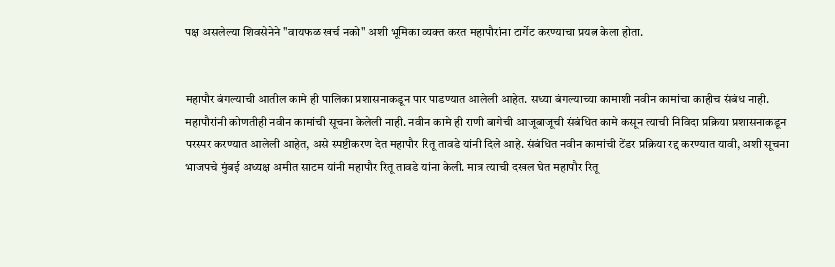पक्ष असलेल्या शिवसेनेने "वायफळ खर्च नको" अशी भूमिका व्यक्त करत महापौरांना टार्गेट करण्याचा प्रयत्न केला होता.


महापौर बंगल्याची आतील कामे ही पालिका प्रशासनाकडून पार पाडण्यात आलेली आहेत. सध्या बंगल्याच्या कामाशी नवीन कामांचा काहीच संबंध नाही. महापौरांनी कोणतीही नवीन कामांची सूचना केलेली नाही. नवीन कामे ही राणी बागेची आजूबाजूची संबंधित कामे कसून त्याची निविदा प्रक्रिया प्रशासनाकडून परस्पर करण्यात आलेली आहेत, असे स्पष्टीकरण देत महापौर रितू तावडे यांनी दिले आहे. संबंधित नवीन कामांची टेंडर प्रक्रिया रद्द करण्यात यावी, अशी सूचना भाजपचे मुंबई अध्यक्ष अमीत साटम यांनी महापौर रितू तावडे यांना केली. मात्र त्याची दखल घेत महापौर रितू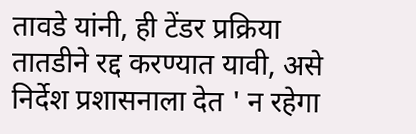तावडे यांनी, ही टेंडर प्रक्रिया तातडीने रद्द करण्यात यावी, असे निर्देश प्रशासनाला देत ' न रहेगा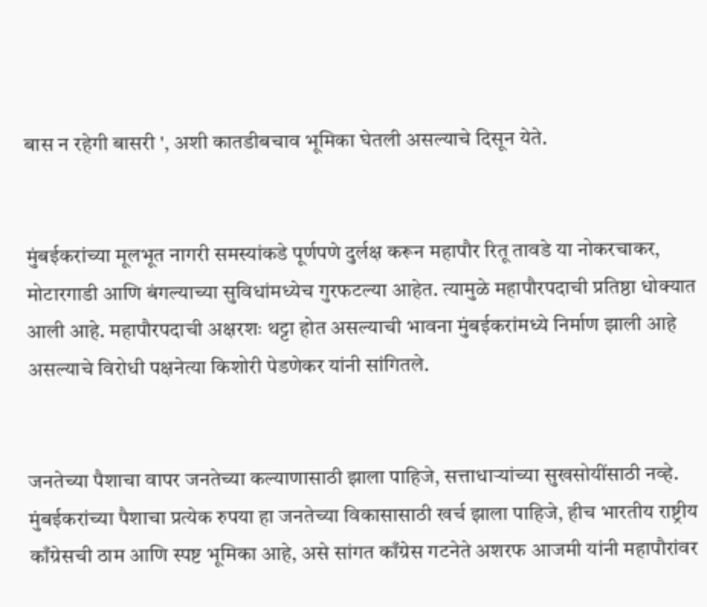बास न रहेगी बासरी ', अशी कातडीबचाव भूमिका घेतली असल्याचे दिसून येते.


मुंबईकरांच्या मूलभूत नागरी समस्यांकडे पूर्णपणे दुर्लक्ष करून महापौर रितू तावडे या नोकरचाकर, मोटारगाडी आणि बंगल्याच्या सुविधांमध्येच गुरफटल्या आहेत. त्यामुळे महापौरपदाची प्रतिष्ठा धोक्यात आली आहे. महापौरपदाची अक्षरशः थट्टा होत असल्याची भावना मुंबईकरांमध्ये निर्माण झाली आहे असल्याचे विरोधी पक्षनेत्या किशोरी पेडणेकर यांनी सांगितले.


जनतेच्या पैशाचा वापर जनतेच्या कल्याणासाठी झाला पाहिजे, सत्ताधाऱ्यांच्या सुखसोयींसाठी नव्हे. मुंबईकरांच्या पैशाचा प्रत्येक रुपया हा जनतेच्या विकासासाठी खर्च झाला पाहिजे, हीच भारतीय राष्ट्रीय काँग्रेसची ठाम आणि स्पष्ट भूमिका आहे, असे सांगत काँग्रेस गटनेते अशरफ आजमी यांनी महापौरांवर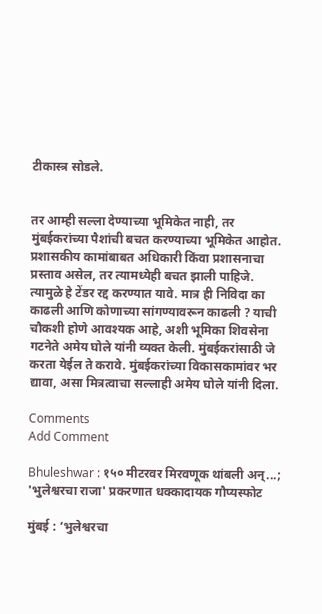टीकास्त्र सोडले.


तर आम्ही सल्ला देण्याच्या भूमिकेत नाही, तर मुंबईकरांच्या पैशांची बचत करण्याच्या भूमिकेत आहोत. प्रशासकीय कामांबाबत अधिकारी किंवा प्रशासनाचा प्रस्ताव असेल, तर त्यामध्येही बचत झाली पाहिजे. त्यामुळे हे टेंडर रद्द करण्यात यावे. मात्र ही निविदा का काढली आणि कोणाच्या सांगण्यावरून काढली ? याची चौकशी होणे आवश्यक आहे, अशी भूमिका शिवसेना गटनेते अमेय घोले यांनी व्यक्त केली. मुंबईकरांसाठी जे करता येईल ते करावे. मुंबईकरांच्या विकासकामांवर भर द्यावा, असा मित्रत्वाचा सल्लाही अमेय घोले यांनी दिला.

Comments
Add Comment

Bhuleshwar : १५० मीटरवर मिरवणूक थांबली अन्...; 'भुलेश्वरचा राजा' प्रकरणात धक्कादायक गौप्यस्फोट

मुंबई : ‘भुलेश्वरचा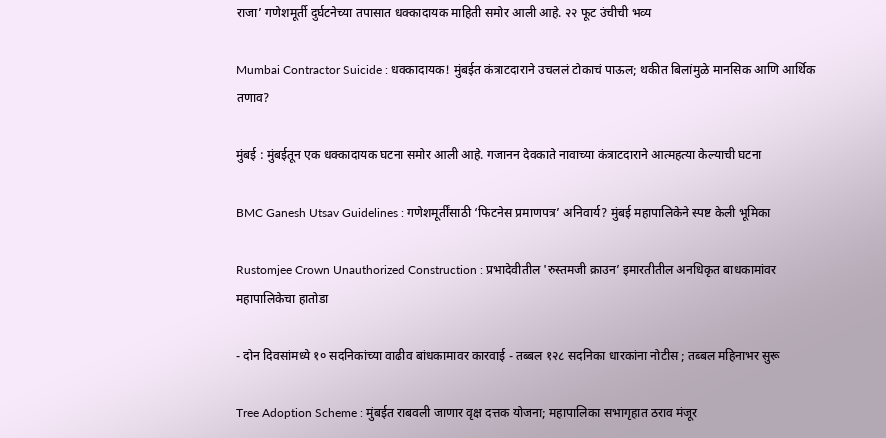राजा’ गणेशमूर्ती दुर्घटनेच्या तपासात धक्कादायक माहिती समोर आली आहे. २२ फूट उंचीची भव्य

Mumbai Contractor Suicide : धक्कादायक! मुंबईत कंत्राटदाराने उचललं टोकाचं पाऊल; थकीत बिलांमुळे मानसिक आणि आर्थिक तणाव?

मुंबई : मुंबईतून एक धक्कादायक घटना समोर आली आहे. गजानन देवकाते नावाच्या कंत्राटदाराने आत्महत्या केल्याची घटना

BMC Ganesh Utsav Guidelines : गणेशमूर्तींसाठी ‘फिटनेस प्रमाणपत्र’ अनिवार्य? मुंबई महापालिकेने स्पष्ट केली भूमिका

Rustomjee Crown Unauthorized Construction : प्रभादेवीतील 'रुस्तमजी क्राउन’ इमारतीतील अनधिकृत बाधकामांवर महापालिकेचा हातोडा

- दोन दिवसांमध्ये १० सदनिकांच्या वाढीव बांधकामावर कारवाई - तब्बल १२८ सदनिका धारकांना नोटीस ; तब्बल महिनाभर सुरू

Tree Adoption Scheme : मुंबईत राबवली जाणार वृक्ष दत्तक योजना; महापालिका सभागृहात ठराव मंजूर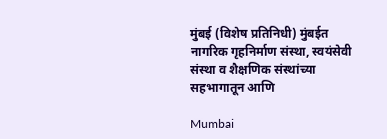मुंबई (विशेष प्रतिनिधी) मुंबईत नागरिक गृहनिर्माण संस्था, स्वयंसेवी संस्था व शैक्षणिक संस्थांच्या सहभागातून आणि

Mumbai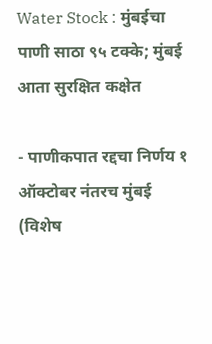Water Stock : मुंबईचा पाणी साठा ९५ टक्के; मुंबई आता सुरक्षित कक्षेत

- पाणीकपात रद्दचा निर्णय १ ऑक्टोबर नंतरच मुंबई (विशेष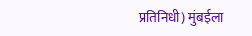प्रतिनिधी) मुंबईला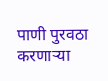पाणी पुरवठा करणाऱ्या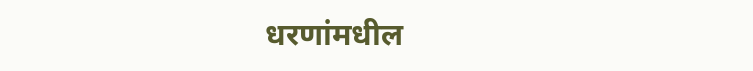धरणांमधील